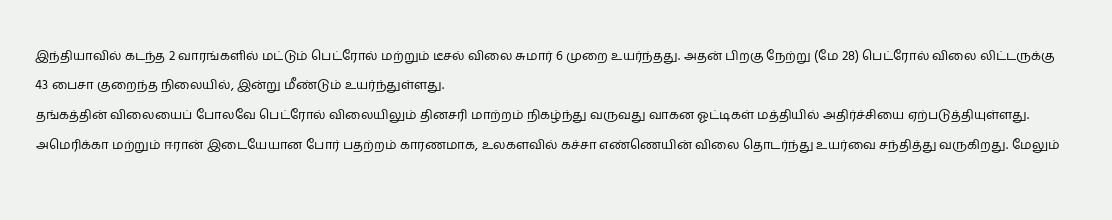இந்தியாவில் கடந்த 2 வாரங்களில் மட்டும் பெட்ரோல் மற்றும் டீசல் விலை சுமார் 6 முறை உயர்ந்தது. அதன் பிறகு நேற்று (மே 28) பெட்ரோல் விலை லிட்டருக்கு 43 பைசா குறைந்த நிலையில், இன்று மீண்டும் உயர்ந்துள்ளது.
தங்கத்தின் விலையைப் போலவே பெட்ரோல் விலையிலும் தினசரி மாற்றம் நிகழ்ந்து வருவது வாகன ஓட்டிகள் மத்தியில் அதிர்ச்சியை ஏற்படுத்தியுள்ளது.
அமெரிக்கா மற்றும் ஈரான் இடையேயான போர் பதற்றம் காரணமாக, உலகளவில் கச்சா எண்ணெயின் விலை தொடர்ந்து உயர்வை சந்தித்து வருகிறது. மேலும்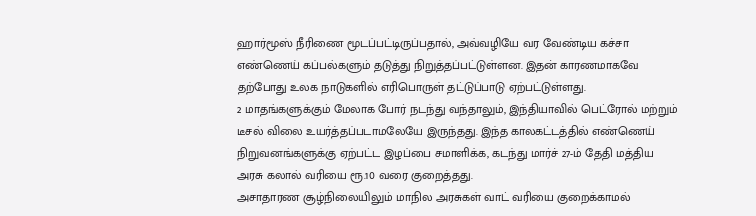ஹார்மூஸ் நீரிணை மூடப்பட்டிருப்பதால், அவ்வழியே வர வேண்டிய கச்சா எண்ணெய் கப்பல்களும் தடுத்து நிறுத்தப்பட்டுள்ளன. இதன் காரணமாகவே தற்போது உலக நாடுகளில் எரிபொருள் தட்டுப்பாடு ஏற்பட்டுள்ளது.
2 மாதங்களுக்கும் மேலாக போர் நடந்து வந்தாலும், இந்தியாவில் பெட்ரோல் மற்றும் டீசல் விலை உயர்த்தப்படாமலேயே இருந்தது. இந்த காலகட்டத்தில் எண்ணெய் நிறுவனங்களுக்கு ஏற்பட்ட இழப்பை சமாளிக்க, கடந்து மார்ச் 27-ம் தேதி மத்திய அரசு கலால் வரியை ரூ.10 வரை குறைத்தது.
அசாதாரண சூழ்நிலையிலும் மாநில அரசுகள் வாட் வரியை குறைக்காமல்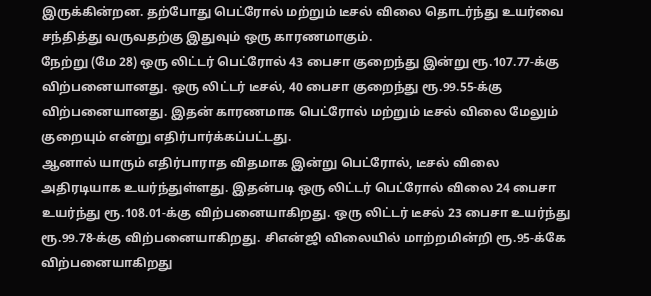இருக்கின்றன. தற்போது பெட்ரோல் மற்றும் டீசல் விலை தொடர்ந்து உயர்வை சந்தித்து வருவதற்கு இதுவும் ஒரு காரணமாகும்.
நேற்று (மே 28) ஒரு லிட்டர் பெட்ரோல் 43 பைசா குறைந்து இன்று ரூ.107.77-க்கு விற்பனையானது. ஒரு லிட்டர் டீசல், 40 பைசா குறைந்து ரூ.99.55-க்கு விற்பனையானது. இதன் காரணமாக பெட்ரோல் மற்றும் டீசல் விலை மேலும் குறையும் என்று எதிர்பார்க்கப்பட்டது.
ஆனால் யாரும் எதிர்பாராத விதமாக இன்று பெட்ரோல், டீசல் விலை அதிரடியாக உயர்ந்துள்ளது. இதன்படி ஒரு லிட்டர் பெட்ரோல் விலை 24 பைசா உயர்ந்து ரூ.108.01-க்கு விற்பனையாகிறது. ஒரு லிட்டர் டீசல் 23 பைசா உயர்ந்து ரூ.99.78-க்கு விற்பனையாகிறது. சிஎன்ஜி விலையில் மாற்றமின்றி ரூ.95-க்கே விற்பனையாகிறது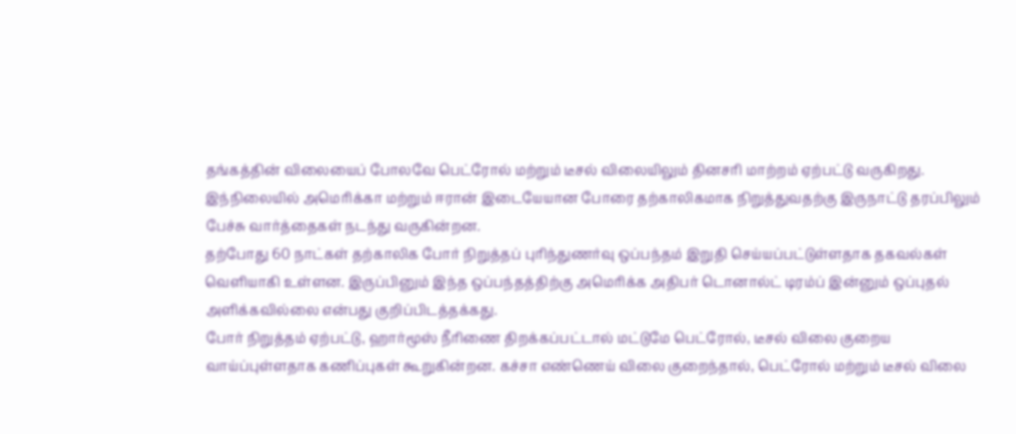தங்கத்தின் விலையைப் போலவே பெட்ரோல் மற்றும் டீசல் விலையிலும் தினசரி மாற்றம் ஏற்பட்டு வருகிறது. இந்நிலையில் அமெரிக்கா மற்றும் ஈரான் இடையேயான போரை தற்காலிகமாக நிறுத்துவதற்கு இருநாட்டு தரப்பிலும் பேச்சு வார்த்தைகள் நடந்து வருகின்றன.
தற்போது 60 நாட்கள் தற்காலிக போர் நிறுத்தப் புரிந்துணர்வு ஒப்பந்தம் இறுதி செய்யப்பட்டுள்ளதாக தகவல்கள் வெளியாகி உள்ளன. இருப்பினும் இந்த ஒப்பந்தத்திற்கு அமெரிக்க அதிபர் டொனால்ட் டிரம்ப் இன்னும் ஒப்புதல் அளிக்கவில்லை என்பது குறிப்பிடத்தக்கது.
போர் நிறுத்தம் ஏற்பட்டு, ஹார்மூஸ் நீரிணை திறக்கப்பட்டால் மட்டுமே பெட்ரோல், டீசல் விலை குறைய வாய்ப்புள்ளதாக கணிப்புகள் கூறுகின்றன. கச்சா எண்ணெய் விலை குறைந்தால், பெட்ரோல் மற்றும் டீசல் விலை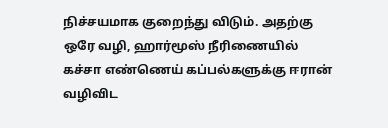நிச்சயமாக குறைந்து விடும். அதற்கு ஒரே வழி, ஹார்மூஸ் நீரிணையில் கச்சா எண்ணெய் கப்பல்களுக்கு ஈரான் வழிவிட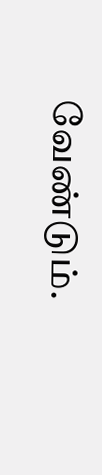வேண்டும்.